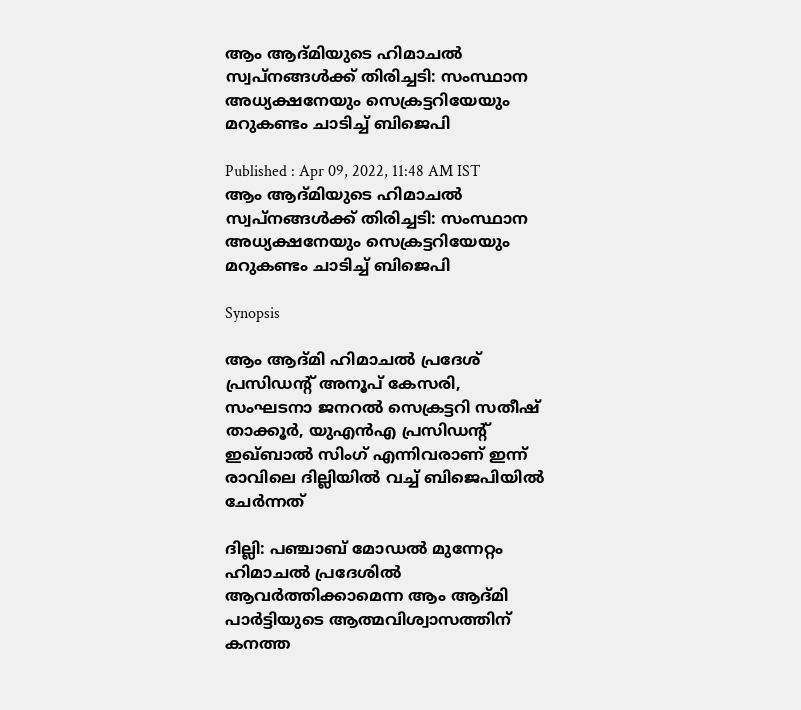ആം ആദ്മിയുടെ ഹിമാചൽ സ്വപ്നങ്ങൾക്ക് തിരിച്ചടി: സംസ്ഥാന അധ്യക്ഷനേയും സെക്രട്ടറിയേയും മറുകണ്ടം ചാടിച്ച് ബിജെപി

Published : Apr 09, 2022, 11:48 AM IST
ആം ആദ്മിയുടെ ഹിമാചൽ സ്വപ്നങ്ങൾക്ക് തിരിച്ചടി: സംസ്ഥാന അധ്യക്ഷനേയും സെക്രട്ടറിയേയും മറുകണ്ടം ചാടിച്ച് ബിജെപി

Synopsis

ആം ആദ്മി ഹിമാചൽ പ്രദേശ് പ്രസിഡന്റ് അനൂപ് കേസരി, സംഘടനാ ജനറൽ സെക്രട്ടറി സതീഷ് താക്കൂർ, യുഎൻഎ പ്രസിഡന്റ് ഇഖ്ബാൽ സിംഗ് എന്നിവരാണ് ഇന്ന് രാവിലെ ദില്ലിയിൽ വച്ച് ബിജെപിയിൽ ചേർന്നത്

ദില്ലി: പഞ്ചാബ് മോഡൽ മുന്നേറ്റം ഹിമാചൽ പ്രദേശിൽ ആവ‍ര്‍ത്തിക്കാമെന്ന ആം ആദ്മി പാ‍ര്‍ട്ടിയുടെ ആത്മവിശ്വാസത്തിന് കനത്ത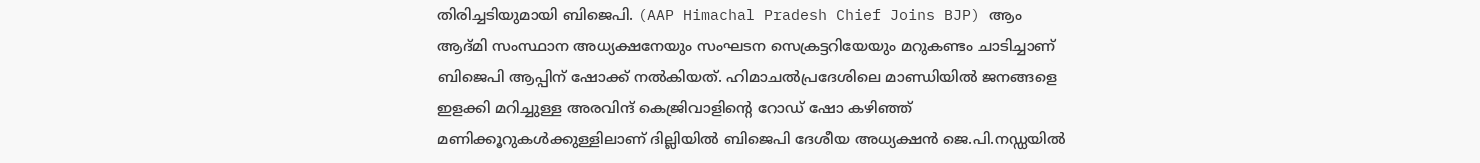തിരിച്ചടിയുമായി ബിജെപി. (AAP Himachal Pradesh Chief Joins BJP) ആം ആദ്മി സംസ്ഥാന അധ്യക്ഷനേയും സംഘടന സെക്രട്ടറിയേയും മറുകണ്ടം ചാടിച്ചാണ് ബിജെപി ആപ്പിന് ഷോക്ക് നൽകിയത്. ഹിമാചൽപ്രദേശിലെ മാണ്ഡിയിൽ ജനങ്ങളെ ഇളക്കി മറിച്ചുള്ള അരവിന്ദ് കെജ്രിവാളിൻ്റെ റോഡ് ഷോ കഴിഞ്ഞ് മണിക്കൂറുകൾക്കുള്ളിലാണ് ദില്ലിയിൽ ബിജെപി ദേശീയ അധ്യക്ഷൻ ജെ.പി.നഡ്ഡയിൽ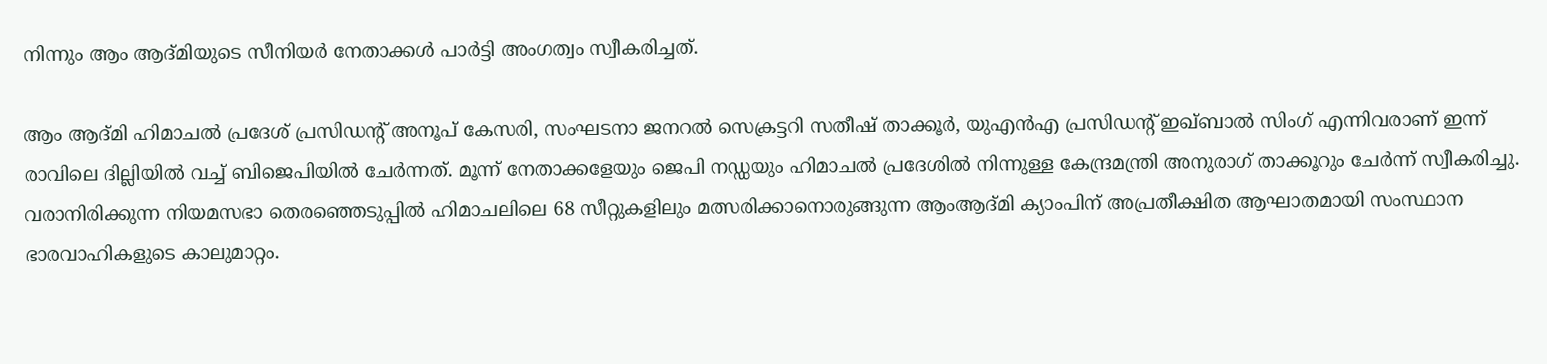നിന്നും ആം ആദ്മിയുടെ സീനിയ‍ര്‍ നേതാക്കൾ പാ‍ര്‍ട്ടി അംഗത്വം സ്വീകരിച്ചത്.

ആം ആദ്മി ഹിമാചൽ പ്രദേശ് പ്രസിഡന്റ് അനൂപ് കേസരി, സംഘടനാ ജനറൽ സെക്രട്ടറി സതീഷ് താക്കൂർ, യുഎൻഎ പ്രസിഡന്റ് ഇഖ്ബാൽ സിംഗ് എന്നിവരാണ് ഇന്ന് രാവിലെ ദില്ലിയിൽ വച്ച് ബിജെപിയിൽ ചേർന്നത്. മൂന്ന് നേതാക്കളേയും ജെപി നഡ്ഡയും ഹിമാചൽ പ്രദേശിൽ നിന്നുള്ള കേന്ദ്രമന്ത്രി അനുരാഗ് താക്കൂറും ചേ‍ര്‍ന്ന് സ്വീകരിച്ചു. വരാനിരിക്കുന്ന നിയമസഭാ തെരഞ്ഞെടുപ്പിൽ ഹിമാചലിലെ 68 സീറ്റുകളിലും മത്സരിക്കാനൊരുങ്ങുന്ന ആംആദ്മി ക്യാംപിന് അപ്രതീക്ഷിത ആഘാതമായി സംസ്ഥാന ഭാരവാഹികളുടെ കാലുമാറ്റം.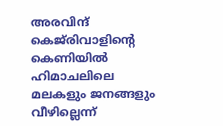അരവിന്ദ് കെജ്‌രിവാളിന്റെ കെണിയിൽ ഹിമാചലിലെ മലകളും ജനങ്ങളും വീഴില്ലെന്ന്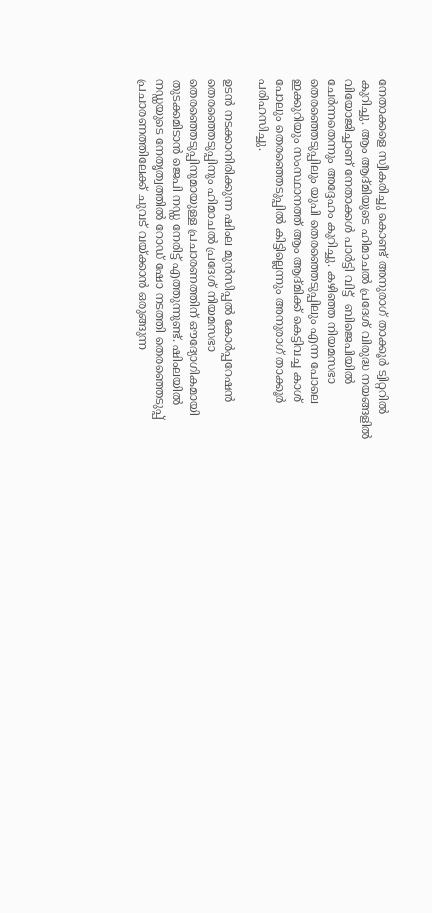നേതാക്കളെ സ്വീകരിച്ചു കൊണ്ട് അനുരാഗ് താക്കൂര്‍ ട്വിറ്ററിൽ കുറിച്ചു. ആം ആദ്മിയുടെ ഹിമാചൽ പ്രദേശ് വിരുദ്ധ നയങ്ങളിൽ വിയോജിച്ചാണ് നേതാക്കൾ പാ‍ര്‍ട്ടി വിട്ട്  ബിജെപിയിൽ ചേർന്നതെന്നും അദ്ദേഹം കുറിച്ചു. കഴിഞ്ഞ നിയമസഭാ തെരഞ്ഞെടുപ്പിലും യുപി തെരഞ്ഞെടുപ്പിലും എന്ന പോലെ ഇക്കുറിയും സംസ്ഥാനത്ത് ആം ആദ്മിക്ക് കെട്ടിവച്ച കാശ് പോലും തെരഞ്ഞെടുപ്പിൽ കിട്ടില്ലെന്നും അനുരാഗ് താക്കൂ‍ര്‍ പരിഹസിച്ചു.

ഉടൻ നടക്കാനിരിക്കുന്ന ഷിംല മുൻസിപ്പൽ കോ‍ര്‍പ്പറേഷൻ തെരഞ്ഞെടുപ്പിനും ഹിമാചൽ പ്രദേശ് നിയമസഭാ തെരഞ്ഞെടുപ്പിനുമായുള്ള പ്രചാരണത്തിന് ഔദ്യോഗികമായി തുടക്കമിടാൻ ജെപി നഡ്ഡ നേരിട്ട് എത്തുന്നുണ്ട്. ഷിംലയിൽ നഡ്ഡയുടെ നേതൃത്വത്തിൽ റോഡ് ഷോ നടത്തി തെരഞ്ഞെടുപ്പ് പ്രചാരണത്തിലേക്ക് ചുവട് വയ്ക്കാൻ ഒരുങ്ങുന്ന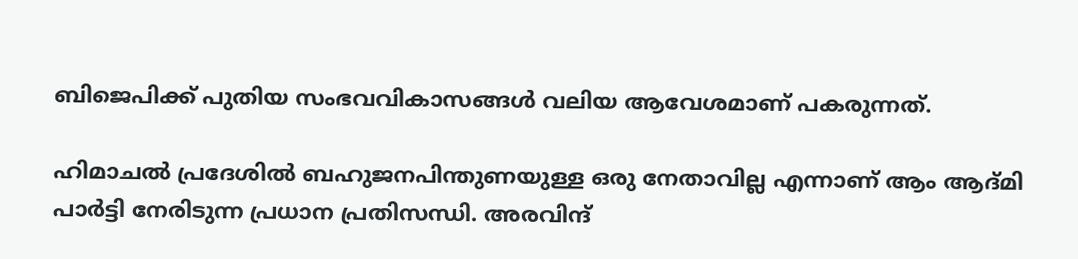ബിജെപിക്ക് പുതിയ സംഭവവികാസങ്ങൾ വലിയ ആവേശമാണ് പകരുന്നത്.

ഹിമാചൽ പ്രദേശിൽ ബഹുജനപിന്തുണയുള്ള ഒരു നേതാവില്ല എന്നാണ് ആം ആദ്മി പാ‍ര്‍ട്ടി നേരിടുന്ന പ്രധാന പ്രതിസന്ധി. അരവിന്ദ്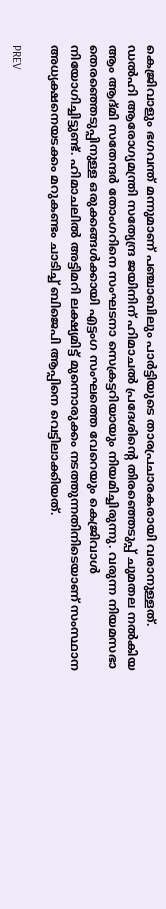കെജ്രിവാളും ഭഗവന്ത് മന്നുമാണ് പഞ്ചാബിലും പാര്‍ട്ടിയുടെ താരപ്രചാരകരായി വരാനുള്ളത്. ഡൽഹി ആരോഗ്യമന്ത്രി സത്യേന്ദ്ര ജയിനിന് ഹിമാചൽ പ്രദേശിന്റെ തിരഞ്ഞെടുപ്പ് ചുമതല നൽകിയ ആം ആദ്മി സതേന്ദർ തോംഗറിനെ സംഘടനാ സെക്രട്ടറിയായും നിയമിച്ചിരുന്നു. വരുന്ന നിയമസഭാ തെരഞ്ഞെടുപ്പിനുള്ള ഒരുക്കങ്ങൾക്കായി എട്ടംഗ സംഘത്തെ വേറെയും കെജ്രിവാൾ നിയോഗിച്ചിട്ടുണ്ട്. ഹിമാചലിൽ അട്ടിമറി ലക്ഷ്യമിട്ട് മുന്നൊരുക്കം നടത്തുന്നതിനിടെയാണ് സംസ്ഥാന അധ്യക്ഷനെയടക്കം മറുകണ്ടം ചാടിച്ച് ബിജെപി ആപ്പിനെ വെട്ടിലാക്കിയത്.

PREV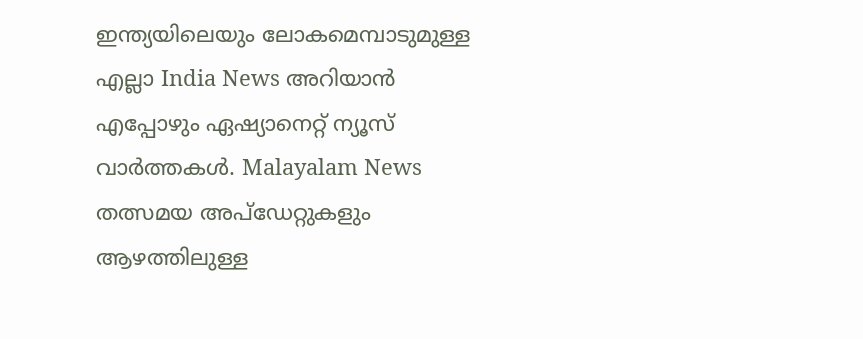ഇന്ത്യയിലെയും ലോകമെമ്പാടുമുള്ള എല്ലാ India News അറിയാൻ എപ്പോഴും ഏഷ്യാനെറ്റ് ന്യൂസ് വാർത്തകൾ. Malayalam News   തത്സമയ അപ്‌ഡേറ്റുകളും ആഴത്തിലുള്ള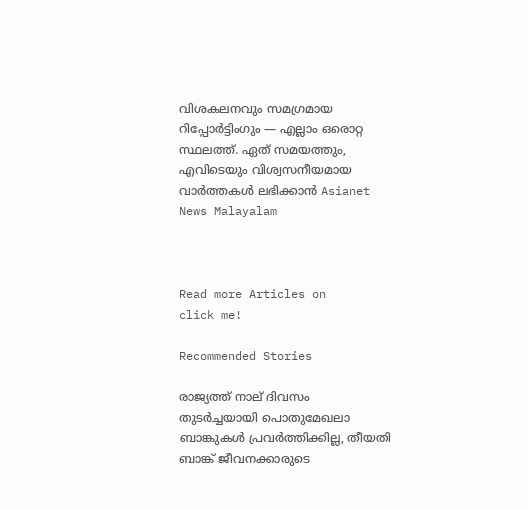വിശകലനവും സമഗ്രമായ റിപ്പോർട്ടിംഗും — എല്ലാം ഒരൊറ്റ സ്ഥലത്ത്. ഏത് സമയത്തും, എവിടെയും വിശ്വസനീയമായ വാർത്തകൾ ലഭിക്കാൻ Asianet News Malayalam



Read more Articles on
click me!

Recommended Stories

രാജ്യത്ത് നാല് ദിവസം തുടർച്ചയായി പൊതുമേഖലാ ബാങ്കുകൾ പ്രവർത്തിക്കില്ല, തീയതി ബാങ്ക് ജീവനക്കാരുടെ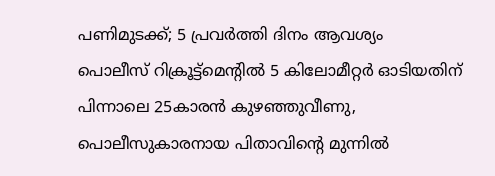പണിമുടക്ക്; 5 പ്രവർത്തി ദിനം ആവശ്യം
പൊലീസ് റിക്രൂട്ട്‌മെന്റിൽ 5 കിലോമീറ്റര്‍ ഓടിയതിന് പിന്നാലെ 25കാരൻ കുഴഞ്ഞുവീണു, പൊലീസുകാരനായ പിതാവിന്റെ മുന്നിൽ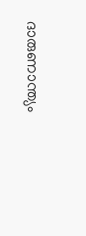ദാരുണാന്ത്യം